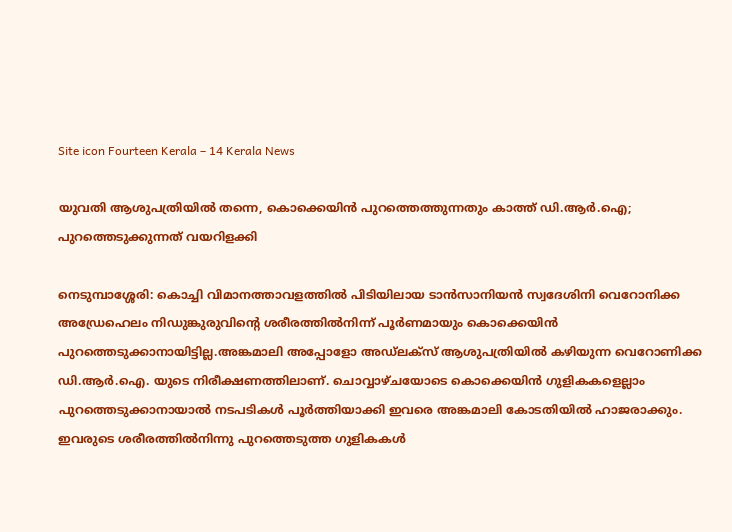Site icon Fourteen Kerala – 14 Kerala News

യുവതി ആശുപത്രിയിൽ തന്നെ, കൊക്കെയിൻ പുറത്തെത്തുന്നതും കാത്ത് ഡി.ആർ.ഐ; പുറത്തെടുക്കുന്നത് വയറിളക്കി

നെടുമ്പാശ്ശേരി: കൊച്ചി വിമാനത്താവളത്തില്‍ പിടിയിലായ ടാന്‍സാനിയന്‍ സ്വദേശിനി വെറോനിക്ക അഡ്രേഹെലം നിഡുങ്കുരുവിന്റെ ശരീരത്തില്‍നിന്ന് പൂര്‍ണമായും കൊക്കെയിന്‍ പുറത്തെടുക്കാനായിട്ടില്ല.അങ്കമാലി അപ്പോളോ അഡ്ലക്‌സ് ആശുപത്രിയില്‍ കഴിയുന്ന വെറോണിക്ക ഡി.ആര്‍.ഐ. യുടെ നിരീക്ഷണത്തിലാണ്. ചൊവ്വാഴ്ചയോടെ കൊക്കെയിന്‍ ഗുളികകളെല്ലാം പുറത്തെടുക്കാനായാല്‍ നടപടികള്‍ പൂര്‍ത്തിയാക്കി ഇവരെ അങ്കമാലി കോടതിയില്‍ ഹാജരാക്കും.
ഇവരുടെ ശരീരത്തില്‍നിന്നു പുറത്തെടുത്ത ഗുളികകള്‍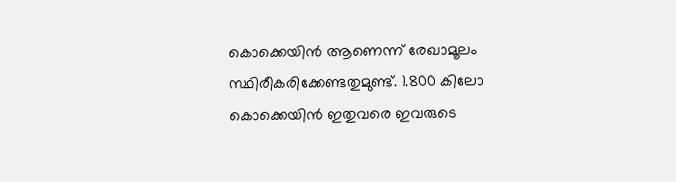കൊക്കെയിന്‍ ആണെന്ന് രേഖാമൂലം സ്ഥിരീകരിക്കേണ്ടതുമുണ്ട്. 1.800 കിലോ കൊക്കെയിന്‍ ഇതുവരെ ഇവരുടെ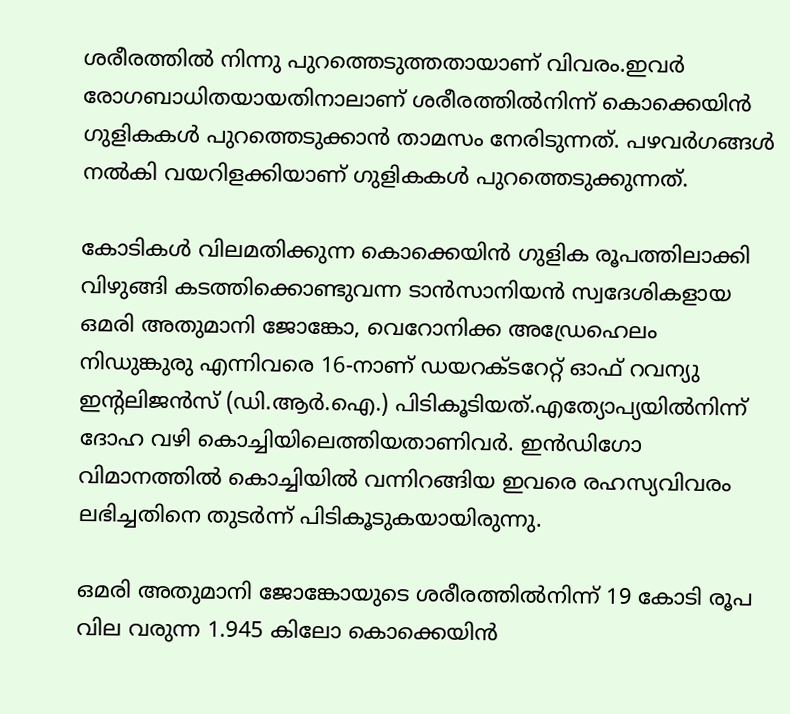ശരീരത്തില്‍ നിന്നു പുറത്തെടുത്തതായാണ് വിവരം.ഇവര്‍ രോഗബാധിതയായതിനാലാണ് ശരീരത്തില്‍നിന്ന് കൊക്കെയിന്‍ ഗുളികകള്‍ പുറത്തെടുക്കാന്‍ താമസം നേരിടുന്നത്. പഴവര്‍ഗങ്ങള്‍ നല്‍കി വയറിളക്കിയാണ് ഗുളികകള്‍ പുറത്തെടുക്കുന്നത്.

കോടികള്‍ വിലമതിക്കുന്ന കൊക്കെയിന്‍ ഗുളിക രൂപത്തിലാക്കി വിഴുങ്ങി കടത്തിക്കൊണ്ടുവന്ന ടാന്‍സാനിയന്‍ സ്വദേശികളായ ഒമരി അതുമാനി ജോങ്കോ, വെറോനിക്ക അഡ്രേഹെലം നിഡുങ്കുരു എന്നിവരെ 16-നാണ് ഡയറക്ടറേറ്റ് ഓഫ് റവന്യു ഇന്റലിജന്‍സ് (ഡി.ആര്‍.ഐ.) പിടികൂടിയത്.എത്യോപ്യയില്‍നിന്ന് ദോഹ വഴി കൊച്ചിയിലെത്തിയതാണിവര്‍. ഇന്‍ഡിഗോ വിമാനത്തില്‍ കൊച്ചിയില്‍ വന്നിറങ്ങിയ ഇവരെ രഹസ്യവിവരം ലഭിച്ചതിനെ തുടര്‍ന്ന് പിടികൂടുകയായിരുന്നു.

ഒമരി അതുമാനി ജോങ്കോയുടെ ശരീരത്തില്‍നിന്ന് 19 കോടി രൂപ വില വരുന്ന 1.945 കിലോ കൊക്കെയിന്‍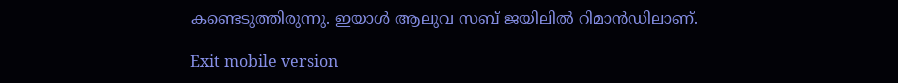കണ്ടെടുത്തിരുന്നു. ഇയാള്‍ ആലുവ സബ് ജയിലില്‍ റിമാന്‍ഡിലാണ്.

Exit mobile version